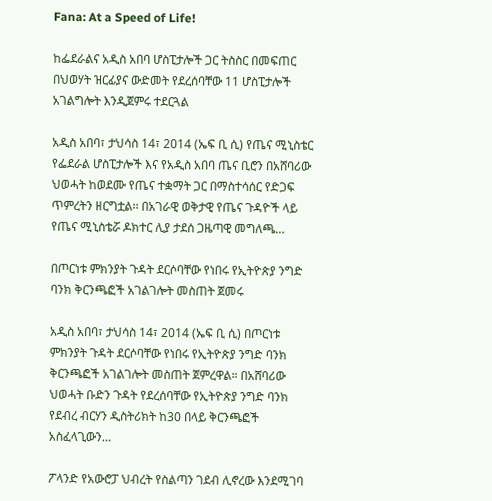Fana: At a Speed of Life!

ከፌደራልና አዲስ አበባ ሆስፒታሎች ጋር ትስስር በመፍጠር በህወሃት ዝርፊያና ውድመት የደረሰባቸው 11 ሆስፒታሎች አገልግሎት እንዲጀምሩ ተደርጓል

አዲስ አበባ፣ ታህሳስ 14፣ 2014 (ኤፍ ቢ ሲ) የጤና ሚኒስቴር የፌደራል ሆስፒታሎች እና የአዲስ አበባ ጤና ቢሮን በአሸባሪው ህወሓት ከወደሙ የጤና ተቋማት ጋር በማስተሳሰር የድጋፍ ጥምረትን ዘርግቷል፡፡ በአገራዊ ወቅታዊ የጤና ጉዳዮች ላይ የጤና ሚኒስቴሯ ዶክተር ሊያ ታደሰ ጋዜጣዊ መግለጫ…

በጦርነቱ ምክንያት ጉዳት ደርሶባቸው የነበሩ የኢትዮጵያ ንግድ ባንክ ቅርንጫፎች አገልገሎት መስጠት ጀመሩ

አዲስ አበባ፣ ታህሳስ 14፣ 2014 (ኤፍ ቢ ሲ) በጦርነቱ ምክንያት ጉዳት ደርሶባቸው የነበሩ የኢትዮጵያ ንግድ ባንክ ቅርንጫፎች አገልገሎት መስጠት ጀምረዋል። በአሸባሪው ህወሓት ቡድን ጉዳት የደረሰባቸው የኢትዮጵያ ንግድ ባንክ የደብረ ብርሃን ዲስትሪክት ከ30 በላይ ቅርንጫፎች አስፈላጊውን…

ፖላንድ የአውሮፓ ህብረት የስልጣን ገደብ ሊኖረው እንደሚገባ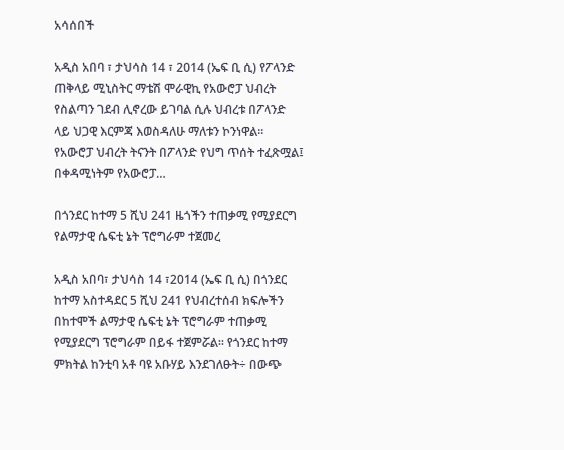አሳሰበች

አዲስ አበባ ፣ ታህሳስ 14 ፣ 2014 (ኤፍ ቢ ሲ) የፖላንድ ጠቅላይ ሚኒስትር ማቴሽ ሞራዊኪ የአውሮፓ ህብረት የስልጣን ገደብ ሊኖረው ይገባል ሲሉ ህብረቱ በፖላንድ ላይ ህጋዊ እርምጃ እወስዳለሁ ማለቱን ኮንነዋል፡፡ የአውሮፓ ህብረት ትናንት በፖላንድ የህግ ጥሰት ተፈጽሟል፤ በቀዳሚነትም የአውሮፓ…

በጎንደር ከተማ 5 ሺህ 241 ዜጎችን ተጠቃሚ የሚያደርግ የልማታዊ ሴፍቲ ኔት ፕሮግራም ተጀመረ

አዲስ አበባ፣ ታህሳስ 14 ፣2014 (ኤፍ ቢ ሲ) በጎንደር ከተማ አስተዳደር 5 ሺህ 241 የህብረተሰብ ክፍሎችን በከተሞች ልማታዊ ሴፍቲ ኔት ፕሮግራም ተጠቃሚ የሚያደርግ ፕሮግራም በይፋ ተጀምሯል፡፡ የጎንደር ከተማ ምክትል ከንቲባ አቶ ባዩ አቡሃይ እንደገለፁት÷ በውጭ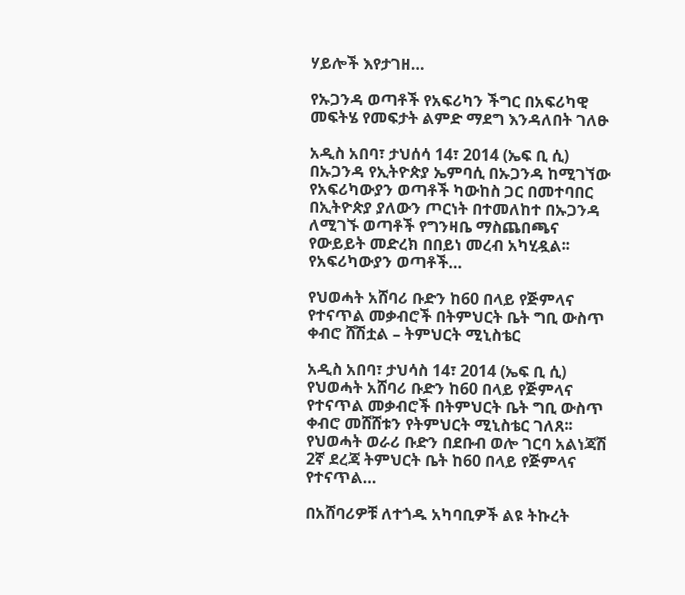ሃይሎች እየታገዘ…

የኡጋንዳ ወጣቶች የአፍሪካን ችግር በአፍሪካዊ መፍትሄ የመፍታት ልምድ ማደግ እንዳለበት ገለፁ

አዲስ አበባ፣ ታህሰሳ 14፣ 2014 (ኤፍ ቢ ሲ) በኡጋንዳ የኢትዮጵያ ኤምባሲ በኡጋንዳ ከሚገኘው የአፍሪካውያን ወጣቶች ካውከስ ጋር በመተባበር በኢትዮጵያ ያለውን ጦርነት በተመለከተ በኡጋንዳ ለሚገኙ ወጣቶች የግንዛቤ ማስጨበጫና የውይይት መድረክ በበይነ መረብ አካሂዷል፡፡ የአፍሪካውያን ወጣቶች…

የህወሓት አሸባሪ ቡድን ከ60 በላይ የጅምላና የተናጥል መቃብሮች በትምህርት ቤት ግቢ ውስጥ ቀብሮ ሸሽቷል – ትምህርት ሚኒስቴር

አዲስ አበባ፣ ታህሳስ 14፣ 2014 (ኤፍ ቢ ሲ) የህወሓት አሸባሪ ቡድን ከ60 በላይ የጅምላና የተናጥል መቃብሮች በትምህርት ቤት ግቢ ውስጥ ቀብሮ መሸሸቱን የትምህርት ሚኒስቴር ገለጸ፡፡ የህወሓት ወራሪ ቡድን በደቡብ ወሎ ገርባ አልነጃሽ 2ኛ ደረጃ ትምህርት ቤት ከ60 በላይ የጅምላና የተናጥል…

በአሸባሪዎቹ ለተጎዱ አካባቢዎች ልዩ ትኩረት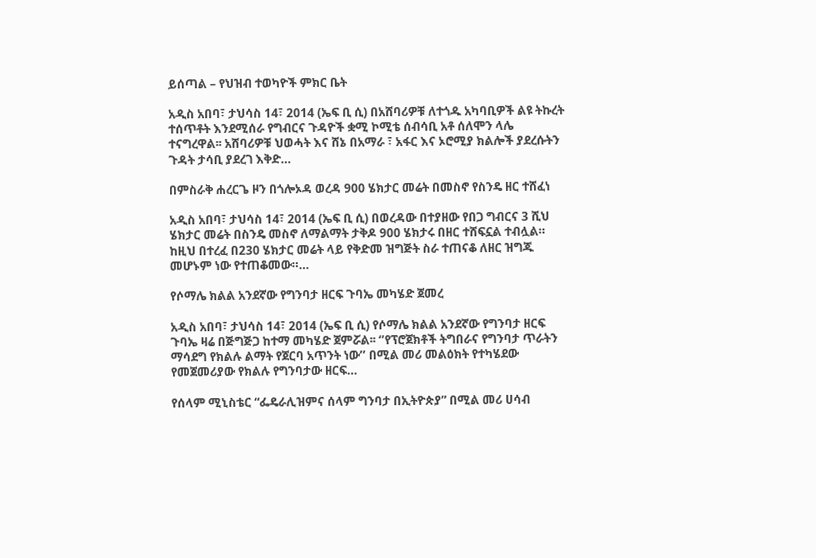ይሰጣል – የህዝብ ተወካዮች ምክር ቤት

አዲስ አበባ፣ ታህሳስ 14፣ 2014 (ኤፍ ቢ ሲ) በአሸባሪዎቹ ለተጎዱ አካባቢዎች ልዩ ትኩረት ተሰጥቶት እንደሚሰራ የግብርና ጉዳዮች ቋሚ ኮሚቴ ሰብሳቢ አቶ ሰለሞን ላሌ ተናግረዋል፡፡ አሸባሪዎቹ ህወሓት እና ሸኔ በአማራ ፣ አፋር እና ኦሮሚያ ክልሎች ያደረሱትን ጉዳት ታሳቢ ያደረገ እቅድ…

በምስራቅ ሐረርጌ ዞን በጎሎኦዳ ወረዳ 900 ሄክታር መሬት በመስኖ የስንዴ ዘር ተሸፈነ

አዲስ አበባ፣ ታህሳስ 14፣ 2014 (ኤፍ ቢ ሲ) በወረዳው በተያዘው የበጋ ግብርና 3 ሺህ ሄክታር መሬት በስንዴ መስኖ ለማልማት ታቅዶ 900 ሄክታሩ በዘር ተሸፍኗል ተብሏል። ከዚህ በተረፈ በ230 ሄክታር መሬት ላይ የቅድመ ዝግጅት ስራ ተጠናቆ ለዘር ዝግጁ መሆኑም ነው የተጠቆመው።…

የሶማሌ ክልል አንደኛው የግንባታ ዘርፍ ጉባኤ መካሄድ ጀመረ

አዲስ አበባ፣ ታህሳስ 14፣ 2014 (ኤፍ ቢ ሲ) የሶማሌ ክልል አንደኛው የግንባታ ዘርፍ ጉባኤ ዛሬ በጅግጅጋ ከተማ መካሄድ ጀምሯል፡፡ ‘’የፕሮጀክቶች ትግበራና የግንባታ ጥራትን ማሳደግ የክልሉ ልማት የጀርባ አጥንት ነው’’ በሚል መሪ መልዕክት የተካሄደው የመጀመሪያው የክልሉ የግንባታው ዘርፍ…

የሰላም ሚኒስቴር “ፌዴራሊዝምና ሰላም ግንባታ በኢትዮጵያ” በሚል መሪ ሀሳብ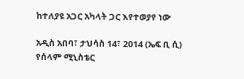ከተለያዩ አጋር አካላት ጋር እየተወያየ ነው

አዲስ አበባ፣ ታህሳስ 14፣ 2014 (ኤፍ ቢ ሲ) የሰላም ሚኒስቴር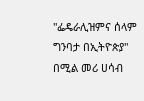"ፌዴራሊዝምና ሰላም ግንባታ በኢትዮጵያ" በሚል መሪ ሀሳብ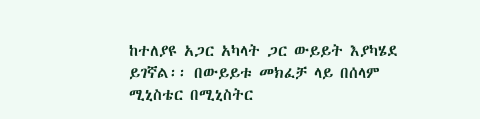ከተለያዩ አጋር አካላት ጋር ውይይት እያካሄደ ይገኛል፡፡ በውይይቱ መክፈቻ ላይ በሰላም ሚኒስቴር በሚኒስትር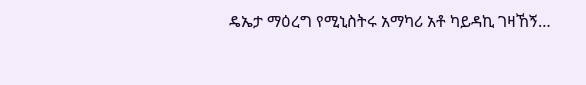ዴኤታ ማዕረግ የሚኒስትሩ አማካሪ አቶ ካይዳኪ ገዛኸኝ…